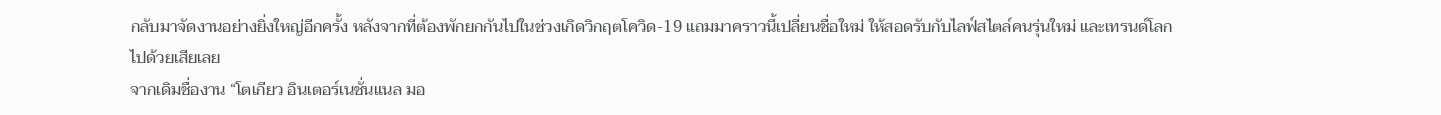กลับมาจัดงานอย่างยิ่งใหญ่อีกครั้ง หลังจากที่ต้องพักยกกันไปในช่วงเกิดวิกฤตโควิด-19 แถมมาคราวนี้เปลี่ยนชื่อใหม่ ให้สอดรับกับไลฟ์สไตล์คนรุ่นใหม่ และเทรนด์โลกไปด้วยเสียเลย
จากเดิมชื่องาน “โตเกียว อินเตอร์เนชั่นแนล มอ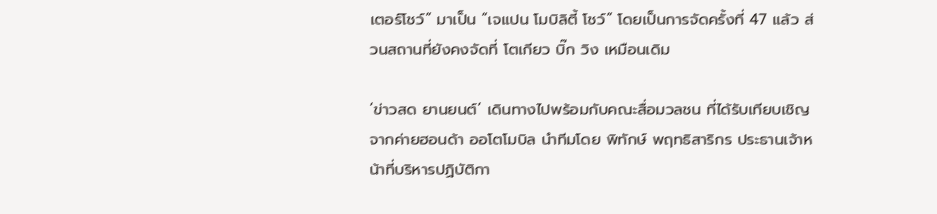เตอร์โชว์” มาเป็น “เจแปน โมบิลิตี้ โชว์” โดยเป็นการจัดครั้งที่ 47 แล้ว ส่วนสถานที่ยังคงจัดที่ โตเกียว บิ๊ก วิง เหมือนเดิม

‘ข่าวสด ยานยนต์’ เดินทางไปพร้อมกับคณะสื่อมวลชน ที่ได้รับเทียบเชิญจากค่ายฮอนด้า ออโตโมบิล นำทีมโดย พิทักษ์ พฤทธิสาริกร ประธานเจ้าหน้าที่บริหารปฏิบัติกา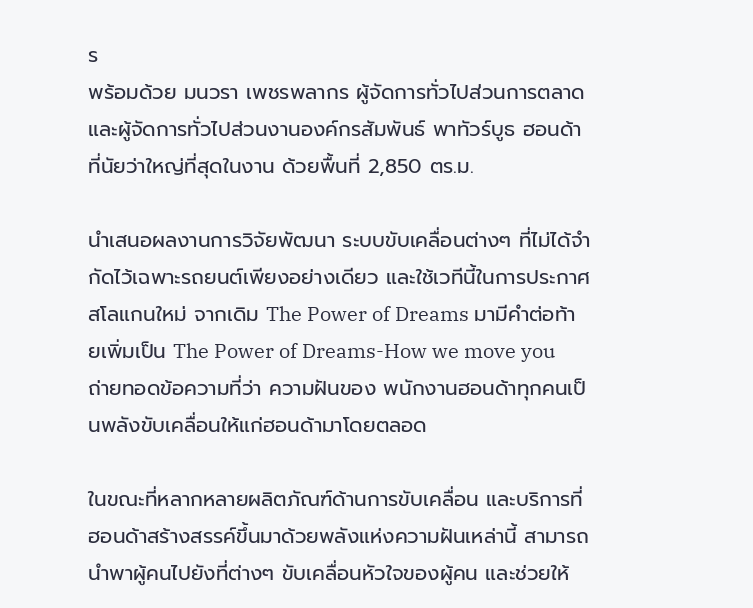ร
พร้อมด้วย มนวรา เพชรพลากร ผู้จัดการทั่วไปส่วนการตลาด และผู้จัดการทั่วไปส่วนงานองค์กรสัมพันธ์ พาทัวร์บูธ ฮอนด้า ที่นัยว่าใหญ่ที่สุดในงาน ด้วยพื้นที่ 2,850 ตร.ม.

นำเสนอผลงานการวิจัยพัฒนา ระบบขับเคลื่อนต่างๆ ที่ไม่ได้จำกัดไว้เฉพาะรถยนต์เพียงอย่างเดียว และใช้เวทีนี้ในการประกาศสโลแกนใหม่ จากเดิม The Power of Dreams มามีคำต่อท้ายเพิ่มเป็น The Power of Dreams-How we move you ถ่ายทอดข้อความที่ว่า ความฝันของ พนักงานฮอนด้าทุกคนเป็นพลังขับเคลื่อนให้แก่ฮอนด้ามาโดยตลอด

ในขณะที่หลากหลายผลิตภัณฑ์ด้านการขับเคลื่อน และบริการที่ฮอนด้าสร้างสรรค์ขึ้นมาด้วยพลังแห่งความฝันเหล่านี้ สามารถนำพาผู้คนไปยังที่ต่างๆ ขับเคลื่อนหัวใจของผู้คน และช่วยให้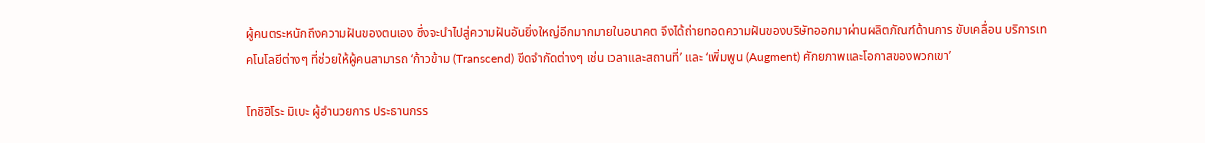ผู้คนตระหนักถึงความฝันของตนเอง ซึ่งจะนำไปสู่ความฝันอันยิ่งใหญ่อีกมากมายในอนาคต จึงได้ถ่ายทอดความฝันของบริษัทออกมาผ่านผลิตภัณฑ์ด้านการ ขับเคลื่อน บริการเทคโนโลยีต่างๆ ที่ช่วยให้ผู้คนสามารถ ‘ก้าวข้าม (Transcend) ขีดจำกัดต่างๆ เช่น เวลาและสถานที่’ และ ‘เพิ่มพูน (Augment) ศักยภาพและโอกาสของพวกเขา’

โทชิฮิโระ มิเบะ ผู้อำนวยการ ประธานกรร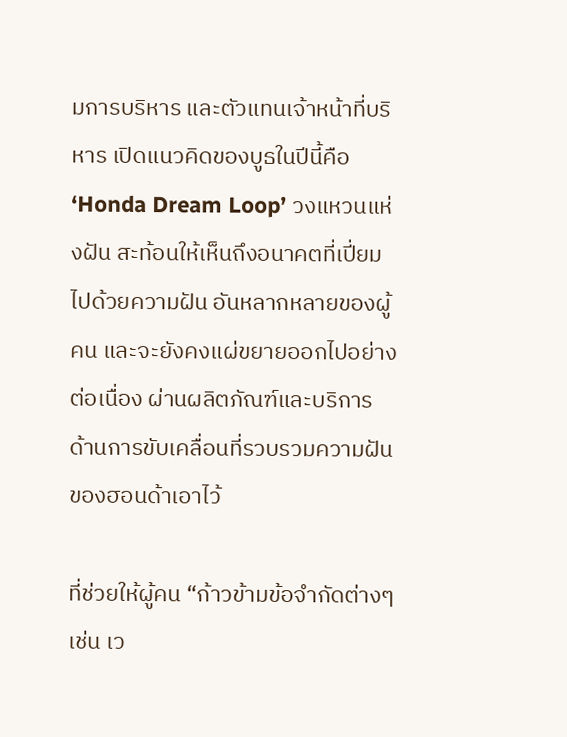มการบริหาร และตัวแทนเจ้าหน้าที่บริหาร เปิดแนวคิดของบูธในปีนี้คือ ‘Honda Dream Loop’ วงแหวนแห่งฝัน สะท้อนให้เห็นถึงอนาคตที่เปี่ยมไปด้วยความฝัน อันหลากหลายของผู้คน และจะยังคงแผ่ขยายออกไปอย่างต่อเนื่อง ผ่านผลิตภัณฑ์และบริการ ด้านการขับเคลื่อนที่รวบรวมความฝันของฮอนด้าเอาไว้

ที่ช่วยให้ผู้คน “ก้าวข้ามข้อจำกัดต่างๆ เช่น เว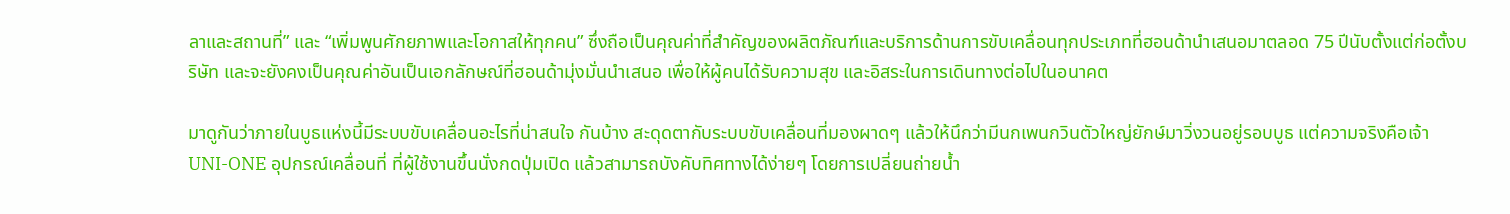ลาและสถานที่” และ “เพิ่มพูนศักยภาพและโอกาสให้ทุกคน” ซึ่งถือเป็นคุณค่าที่สำคัญของผลิตภัณฑ์และบริการด้านการขับเคลื่อนทุกประเภทที่ฮอนด้านำเสนอมาตลอด 75 ปีนับตั้งแต่ก่อตั้งบริษัท และจะยังคงเป็นคุณค่าอันเป็นเอกลักษณ์ที่ฮอนด้ามุ่งมั่นนำเสนอ เพื่อให้ผู้คนได้รับความสุข และอิสระในการเดินทางต่อไปในอนาคต

มาดูกันว่าภายในบูธแห่งนี้มีระบบขับเคลื่อนอะไรที่น่าสนใจ กันบ้าง สะดุดตากับระบบขับเคลื่อนที่มองผาดๆ แล้วให้นึกว่ามีนกเพนกวินตัวใหญ่ยักษ์มาวิ่งวนอยู่รอบบูธ แต่ความจริงคือเจ้า UNI-ONE อุปกรณ์เคลื่อนที่ ที่ผู้ใช้งานขึ้นนั่งกดปุ่มเปิด แล้วสามารถบังคับทิศทางได้ง่ายๆ โดยการเปลี่ยนถ่ายน้ำ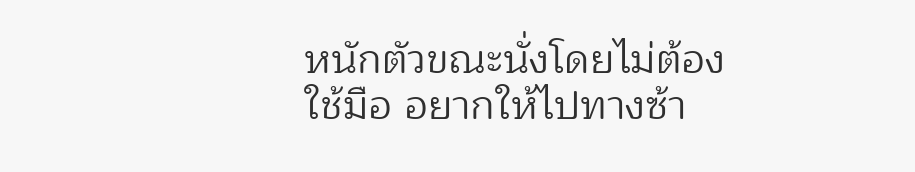หนักตัวขณะนั่งโดยไม่ต้องใช้มือ อยากให้ไปทางซ้า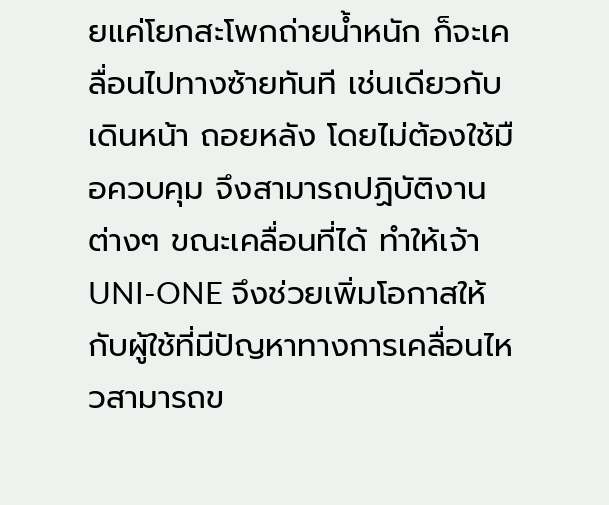ยแค่โยกสะโพกถ่ายน้ำหนัก ก็จะเคลื่อนไปทางซ้ายทันที เช่นเดียวกับเดินหน้า ถอยหลัง โดยไม่ต้องใช้มือควบคุม จึงสามารถปฏิบัติงานต่างๆ ขณะเคลื่อนที่ได้ ทำให้เจ้า UNI-ONE จึงช่วยเพิ่มโอกาสให้กับผู้ใช้ที่มีปัญหาทางการเคลื่อนไหวสามารถข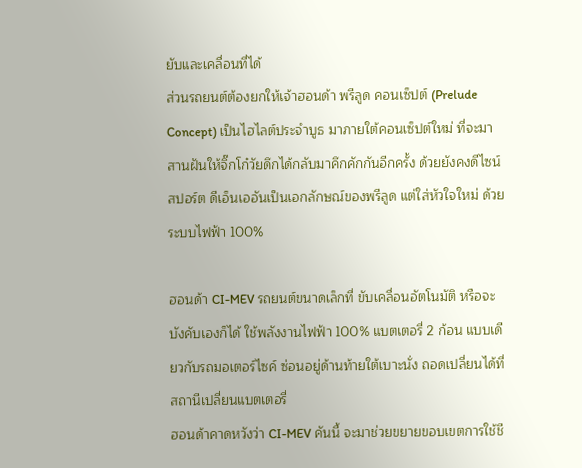ยับและเคลื่อนที่ได้
ส่วนรถยนต์ต้องยกให้เจ้าฮอนด้า พรีลูด คอนเซ็ปต์ (Prelude Concept) เป็นไฮไลต์ประจำบูธ มาภายใต้คอนเซ็ปต์ใหม่ ที่จะมาสานฝันให้จิ๊กโก๋วัยดึกได้กลับมาคึกคักกันอีกครั้ง ด้วยยังคงดีไซน์สปอร์ต ดีเอ็นเออันเป็นเอกลักษณ์ของพรีลูด แต่ใส่หัวใจใหม่ ด้วยระบบไฟฟ้า 100%

ฮอนด้า CI-MEV รถยนต์ขนาดเล็กที่ ขับเคลื่อนอัตโนมัติ หรือจะบังคับเองก็ได้ ใช้พลังงานไฟฟ้า 100% แบตเตอรี่ 2 ก้อน แบบเดียวกับรถมอเตอร์ไซค์ ซ่อนอยู่ด้านท้ายใต้เบาะนั่ง ถอดเปลี่ยนได้ที่สถานีเปลี่ยนแบตเตอรี่
ฮอนด้าคาดหวังว่า CI-MEV คันนี้ จะมาช่วยขยายขอบเขตการใช้ชี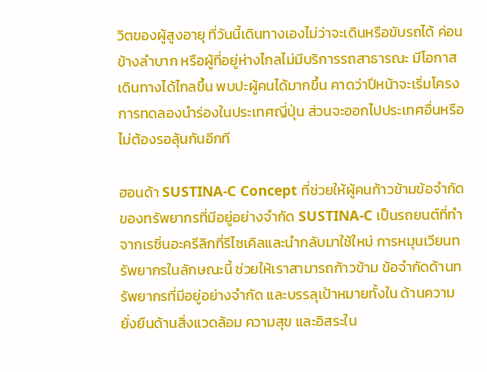วิตของผู้สูงอายุ ที่วันนี้เดินทางเองไม่ว่าจะเดินหรือขับรถได้ ค่อนข้างลำบาก หรือผู้ที่อยู่ห่างไกลไม่มีบริการรถสาธารณะ มีโอกาสเดินทางได้ไกลขึ้น พบปะผู้คนได้มากขึ้น คาดว่าปีหน้าจะเริ่มโครงการทดลองนำร่องในประเทศญี่ปุ่น ส่วนจะออกไปประเทศอื่นหรือไม่ต้องรอลุ้นกันอีกที

ฮอนด้า SUSTINA-C Concept ที่ช่วยให้ผู้คนก้าวข้ามข้อจำกัดของทรัพยากรที่มีอยู่อย่างจำกัด SUSTINA-C เป็นรถยนต์ที่ทำจากเรซิ่นอะครีลิกที่รีไซเคิลและนำกลับมาใช้ใหม่ การหมุนเวียนทรัพยากรในลักษณะนี้ ช่วยให้เราสามารถก้าวข้าม ข้อจำกัดด้านทรัพยากรที่มีอยู่อย่างจำกัด และบรรลุเป้าหมายทั้งใน ด้านความยั่งยืนด้านสิ่งแวดล้อม ความสุข และอิสระใน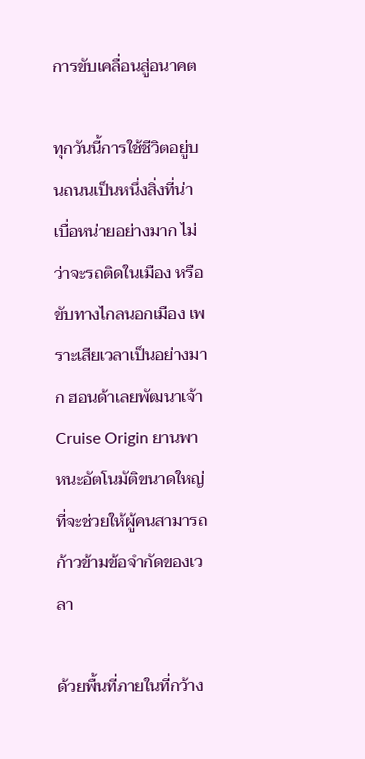การขับเคลื่อนสู่อนาคต

ทุกวันนี้การใช้ชีวิตอยู่บนถนนเป็นหนึ่งสิ่งที่น่าเบื่อหน่ายอย่างมาก ไม่ว่าจะรถติดในเมือง หรือขับทางไกลนอกเมือง เพราะเสียเวลาเป็นอย่างมาก ฮอนด้าเลยพัฒนาเจ้า Cruise Origin ยานพาหนะอัตโนมัติขนาดใหญ่ ที่จะช่วยให้ผู้คนสามารถก้าวข้ามข้อจำกัดของเวลา

ด้วยพื้นที่ภายในที่กว้าง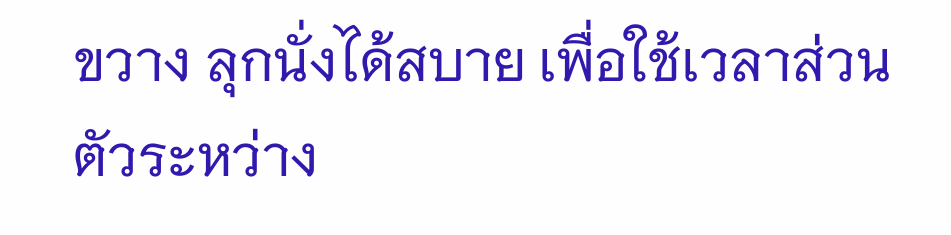ขวาง ลุกนั่งได้สบาย เพื่อใช้เวลาส่วนตัวระหว่าง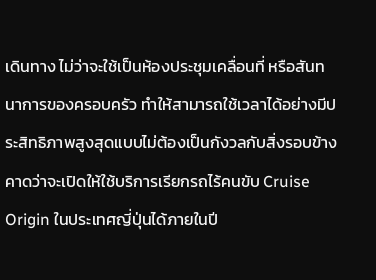เดินทาง ไม่ว่าจะใช้เป็นห้องประชุมเคลื่อนที่ หรือสันทนาการของครอบครัว ทำให้สามารถใช้เวลาได้อย่างมีประสิทธิภาพสูงสุดแบบไม่ต้องเป็นกังวลกับสิ่งรอบข้าง คาดว่าจะเปิดให้ใช้บริการเรียกรถไร้คนขับ Cruise Origin ในประเทศญี่ปุ่นได้ภายในปี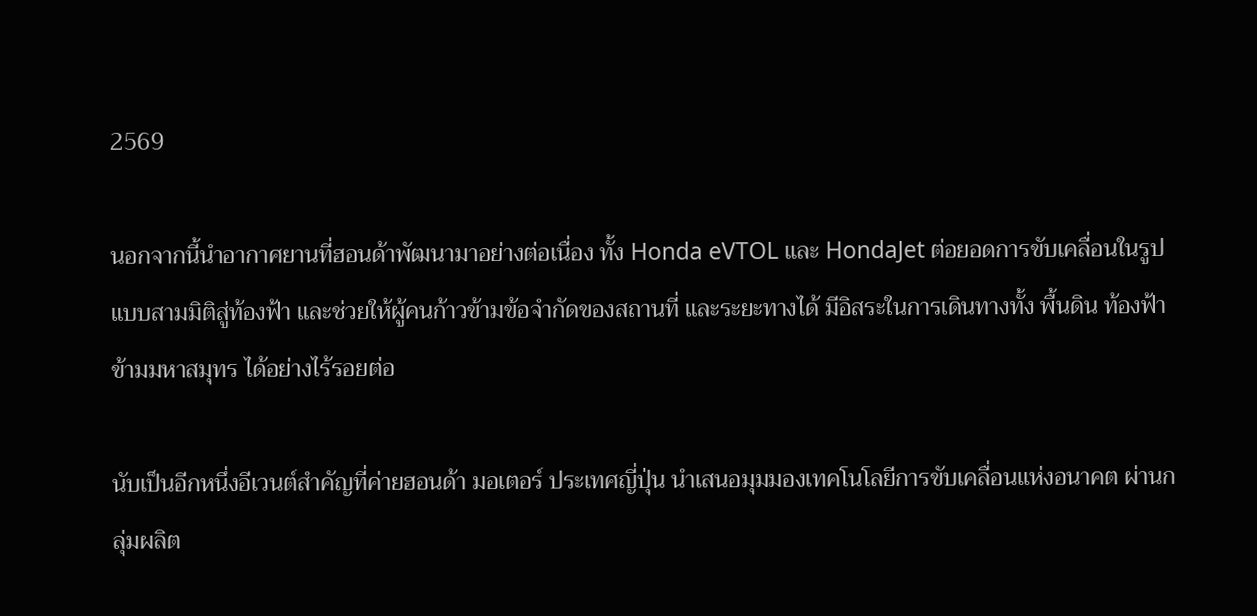2569

นอกจากนี้นำอากาศยานที่ฮอนด้าพัฒนามาอย่างต่อเนื่อง ทั้ง Honda eVTOL และ HondaJet ต่อยอดการขับเคลื่อนในรูปแบบสามมิติสู่ท้องฟ้า และช่วยให้ผู้คนก้าวข้ามข้อจำกัดของสถานที่ และระยะทางได้ มีอิสระในการเดินทางทั้ง พื้นดิน ท้องฟ้า ข้ามมหาสมุทร ได้อย่างไร้รอยต่อ

นับเป็นอีกหนึ่งอีเวนต์สำคัญที่ค่ายฮอนด้า มอเตอร์ ประเทศญี่ปุ่น นำเสนอมุมมองเทคโนโลยีการขับเคลื่อนแห่งอนาคต ผ่านกลุ่มผลิต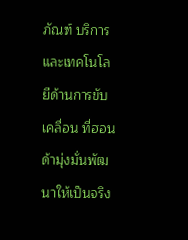ภัณฑ์ บริการ และเทคโนโลยีด้านการขับเคลื่อน ที่ฮอนด้ามุ่งมั่นพัฒนาให้เป็นจริง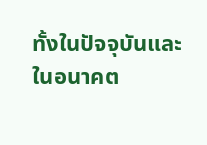ทั้งในปัจจุบันและในอนาคต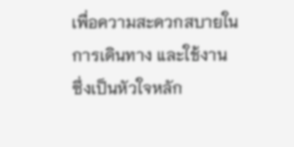เพื่อความสะดวกสบายในการเดินทาง และใช้งาน
ซึ่งเป็นหัวใจหลัก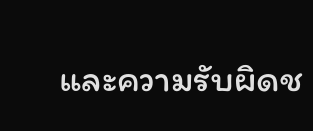และความรับผิดช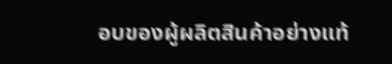อบของผู้ผลิตสินค้าอย่างแท้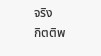จริง
กิตติพ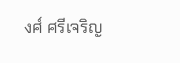งศ์ ศรีเจริญ